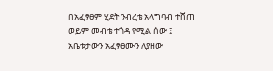በአፈፃፀም ሂደት ንብረቴ አላግባብ ተሸጠ ወይም መብቴ ተጎዳ የሚል ሰው ፤ አቤቱታውን አፈፃፀሙን ለያዘው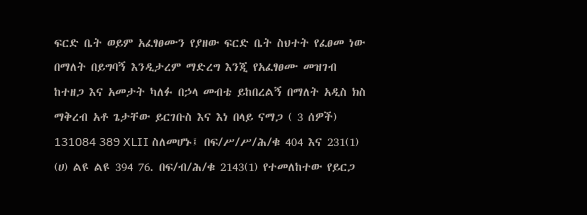ፍርድ ቤት ወይም አፈፃፀሙን የያዘው ፍርድ ቤት ስህተት የፈፀመ ነው በማለት በይግባኝ እንዲታረም ማድረግ እንጂ የአፈፃፀሙ መዝገብ ከተዘጋ እና አመታት ካለፉ በኃላ መብቴ ይከበረልኝ በማለት አዲስ ክስ ማቅረብ አቶ ጌታቸው ይርገቡስ እና እነ በላይ ናማጋ ( 3 ሰዎች) 131084 389 XLII ስለመሆኑ፤ በፍ/ሥ/ሥ/ሕ/ቁ 404 እና 231(1) (ሀ) ልዩ ልዩ 394 76. በፍ/ብ/ሕ/ቁ 2143(1) የተመለከተው የይርጋ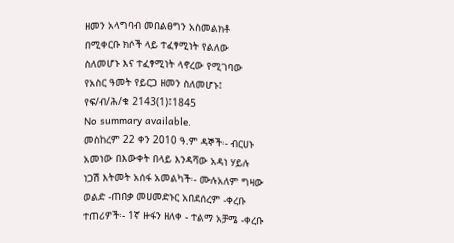ዘመን አላግባብ መበልፀግን አስመልክቶ በሚቀርቡ ክሶች ላይ ተፈፃሚነት የልለው ስለመሆኑ እና ተፈፃሚነት ላኖረው የሚገባው የአስር ዓመት የይርጋ ዘመን ስለመሆኑ፤ የፍ/ብ/ሕ/ቁ 2143(1)፤1845
No summary available.
መስከረም 22 ቀን 2010 ዓ.ም ዳኞች፡- ብርሀኑ አመነው በእውቀት በላይ እንዳሻው አዳነ ሃይሉ ነጋሽ እትመት አሰፋ አመልካች፡- ሙሉአለም ግዛው ወልድ -ጠበቃ መሀመድኑር አበደሰረም -ቀረቡ ተጠሪዎች፡- 1ኛ ዙፋን ዘለቀ - ተልማ አቻሜ -ቀረቡ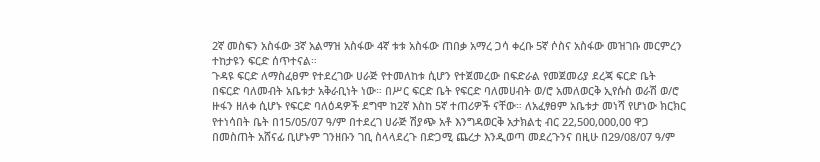2ኛ መስፍን አስፋው 3ኛ አልማዝ አስፋው 4ኛ ቱቱ አስፋው ጠበቃ አማረ ጋሳ ቀረቡ 5ኛ ሶስና አስፋው መዝገቡ መርምረን ተከታዩን ፍርድ ሰጥተናል።
ጉዳዩ ፍርድ ለማስፈፀም የተደረገው ሀራጅ የተመለከቱ ሲሆን የተጀመረው በፍድራል የመጀመሪያ ደረጃ ፍርድ ቤት በፍርድ ባለመብት አቤቱታ አቅራቢነት ነው። በሥር ፍርድ ቤት የፍርድ ባለመሀብት ወ/ሮ አመለወርቅ ኢየሱስ ወራሽ ወ/ሮ ዙፋን ዘለቀ ሲሆኑ የፍርድ ባለዕዳዎች ደግሞ ከ2ኛ እስከ 5ኛ ተጠሪዎች ናቸው። ለአፈፃፀም አቤቱታ መነሻ የሆነው ክርክር የተነሳበት ቤት በ15/05/07 ዓ/ም በተደረገ ሀራጅ ሽያጭ አቶ እንግዳወርቅ አታክልቲ ብር 22,500,000,00 ዋጋ በመስጠት አሸናፊ ቢሆኑም ገንዘቡን ገቢ ስላላደረጉ በድጋሚ ጨረታ እንዲወጣ መደረጉንና በዚሁ በ29/08/07 ዓ/ም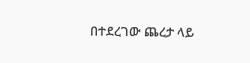በተደረገው ጨረታ ላይ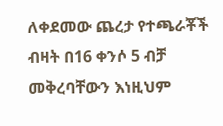ለቀደመው ጨረታ የተጫራቾች ብዛት በ16 ቀንሶ 5 ብቻ መቅረባቸውን እነዚህም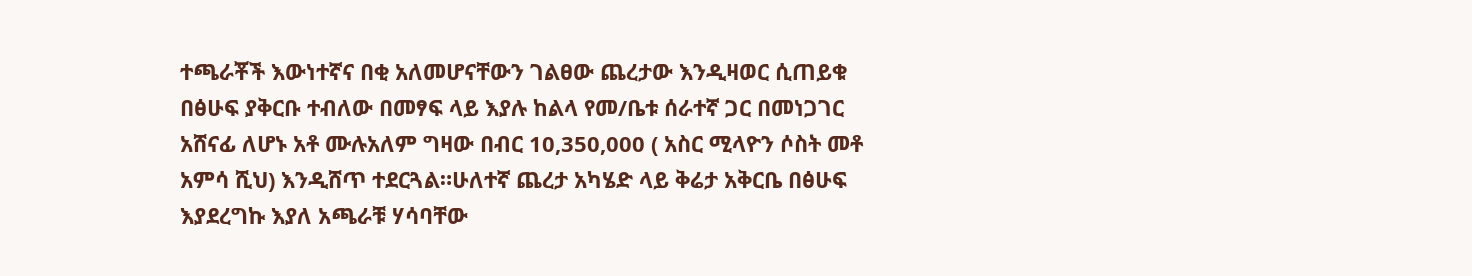ተጫራቾች እውነተኛና በቂ አለመሆናቸውን ገልፀው ጨረታው እንዲዛወር ሲጠይቁ በፅሁፍ ያቅርቡ ተብለው በመፃፍ ላይ እያሉ ከልላ የመ/ቤቱ ሰራተኛ ጋር በመነጋገር አሸናፊ ለሆኑ አቶ ሙሉአለም ግዛው በብር 10,350,000 ( አስር ሚላዮን ሶስት መቶ አምሳ ሺህ) እንዲሸጥ ተደርጓል።ሁለተኛ ጨረታ አካሄድ ላይ ቅሬታ አቅርቤ በፅሁፍ እያደረግኩ እያለ አጫራቹ ሃሳባቸው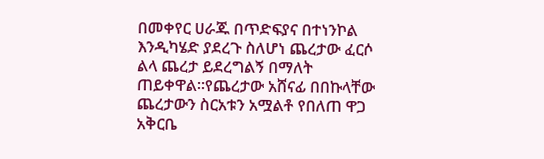በመቀየር ሀራጁ በጥድፍያና በተነንኮል እንዲካሄድ ያደረጉ ስለሆነ ጨረታው ፈርሶ ልላ ጨረታ ይደረግልኝ በማለት ጠይቀዋል።የጨረታው አሸናፊ በበኩላቸው ጨረታውን ስርአቱን አሟልቶ የበለጠ ዋጋ አቅርቤ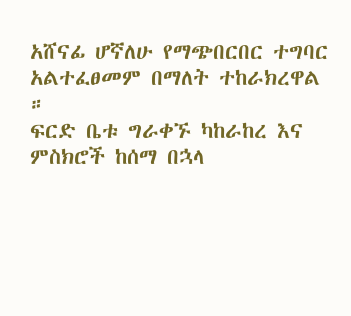አሸናፊ ሆኛለሁ የማጭበርበር ተግባር አልተፈፀመም በማለት ተከራክረዋል ።
ፍርድ ቤቱ ግራቀኙ ካከራከረ እና ምስክሮች ከሰማ በኋላ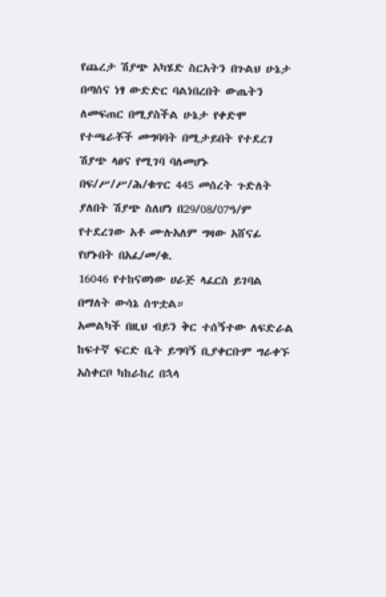የጨረታ ሽያጭ አካሄድ ስርአትን በጉልህ ሁኔታ በጣሰና ነፃ ውድድር ባልነበረበት ውጤትን ለመፍጠር በሚያስችል ሁኔታ የቀድሞ የተጫራቾች መግባባት በሚታይበት የተደረገ ሽያጭ ላፀና የሚገባ ባለመሆኑ በፍ/ሥ/ሥ/ሕ/ቁጥር 445 መሰረት ጉድለት ያለበት ሽያጭ ስለሆነ በ29/08/07ዓ/ም የተደረገው አቶ ሙሉአለም ግዛው አሸናፊ የሆኑበት በአፈ/መ/ቁ.
16046 የተከናወነው ሀራጅ ላፈርስ ይገባል በማለት ውሳኔ ሰጥቷል።
አመልካች በዚህ ብይን ቅር ተሰኝተው ለፍድራል ከፍተኛ ፍርድ ቤት ይግባኝ ቢያቀርቡም ግራቀኙ አስቀርቦ ካከራከረ በኋላ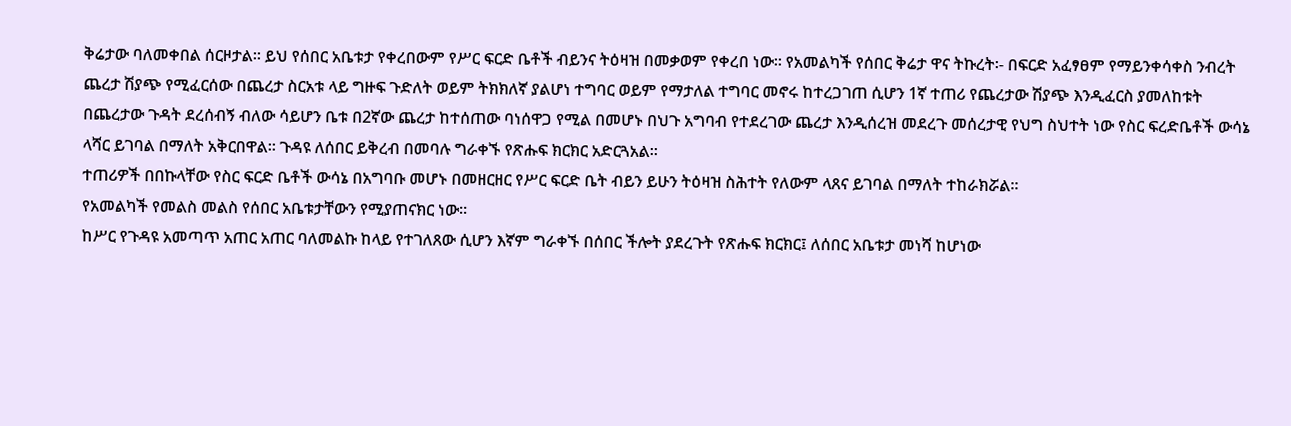ቅሬታው ባለመቀበል ሰርዞታል። ይህ የሰበር አቤቱታ የቀረበውም የሥር ፍርድ ቤቶች ብይንና ትዕዛዝ በመቃወም የቀረበ ነው። የአመልካች የሰበር ቅሬታ ዋና ትኩረት፡- በፍርድ አፈፃፀም የማይንቀሳቀስ ንብረት ጨረታ ሽያጭ የሚፈርሰው በጨረታ ስርአቱ ላይ ግዙፍ ጉድለት ወይም ትክክለኛ ያልሆነ ተግባር ወይም የማታለል ተግባር መኖሩ ከተረጋገጠ ሲሆን 1ኛ ተጠሪ የጨረታው ሽያጭ እንዲፈርስ ያመለከቱት በጨረታው ጉዳት ደረሰብኝ ብለው ሳይሆን ቤቱ በ2ኛው ጨረታ ከተሰጠው ባነሰዋጋ የሚል በመሆኑ በህጉ አግባብ የተደረገው ጨረታ እንዲሰረዝ መደረጉ መሰረታዊ የህግ ስህተት ነው የስር ፍረድቤቶች ውሳኔ ላሻር ይገባል በማለት አቅርበዋል። ጉዳዩ ለሰበር ይቅረብ በመባሉ ግራቀኙ የጽሑፍ ክርክር አድርጓአል።
ተጠሪዎች በበኩላቸው የስር ፍርድ ቤቶች ውሳኔ በአግባቡ መሆኑ በመዘርዘር የሥር ፍርድ ቤት ብይን ይሁን ትዕዛዝ ስሕተት የለውም ላጸና ይገባል በማለት ተከራክሯል።
የአመልካች የመልስ መልስ የሰበር አቤቱታቸውን የሚያጠናክር ነው።
ከሥር የጉዳዩ አመጣጥ አጠር አጠር ባለመልኩ ከላይ የተገለጸው ሲሆን እኛም ግራቀኙ በሰበር ችሎት ያደረጉት የጽሑፍ ክርክር፤ ለሰበር አቤቱታ መነሻ ከሆነው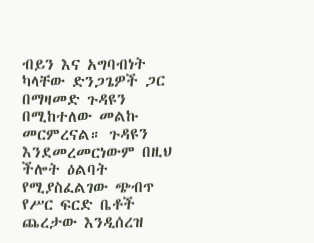ብይን እና አግባብነት ካላቸው ድንጋጌዎች ጋር በማዛመድ ጉዳዩን በሚከተለው መልኩ መርምረናል። ጉዳዩን እንደመረመርነውም በዚህ ችሎት ዕልባት የሚያስፈልገው ጭብጥ የሥር ፍርድ ቤቶች ጨረታው እንዲሰረዝ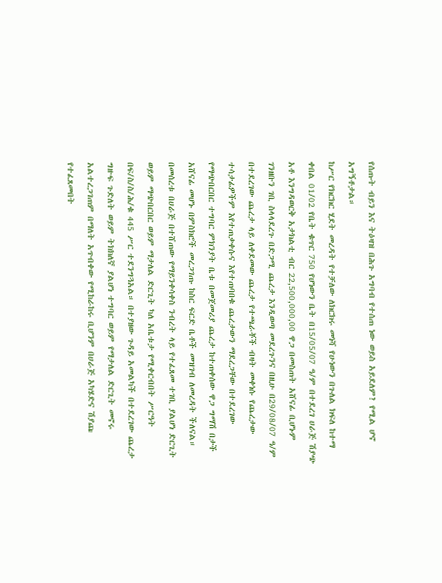የሰጡት ብይን እና ትዕዛዝ በሕጉ አግባብ የተሰጠ ነው ወይስ አይደለም? የሚል ሆኖ አግኝቶታል።
ከሥር የክርክር ሂደት መረዳት የተቻለው ለክርክሩ መነሻ የሁነውን በጉለል ክፍለ ከተማ ቀበል 01/02 የቤት ቁጥር 750 የሆነውን ቤት በ15/05/07 ዓ/ም በተደረገ ሀራጅ ሽያጭ አቶ እንግዳወርቅ አታክልቲ ብር 22,500,000,00 ዋጋ በመስጠት አሸናፊ ቢሆኑም ገንዘቡን ገቢ ስላላደረጉ በድጋሚ ጨረታ እንዲወጣ መደረጉንና በዚሁ በ29/08/07 ዓ/ም በተደረገው ጨረታ ላይ ለቀደመው ጨረታ የተጫራቾች ብዛት መቀነሱ የጨረታው ተሳታፊዎችም እየተጠቃቀሱና እየተጠባበቁ ጨረታውን ማደረጋቸው በተደረገው የማጭበርበር ተግባር ምክንያት ቤቱ በመጀመሪያ ጨረታ ከተጠቀሰው ዋጋ ግማሽ በታች አሸናፊ መሆኑ በምስክሮች መረጋገጡ ከስር ፍርድ ቤቶች መዝገብ ለመረዳት ችለናል።
በመሰረቱ በሀራጅ በተሸጠው የማይንቀሳቀስ ንብረት ላይ የተፈጸመ ተገቢ ያልሆነ ድርጊት ወይም ማጭበርበር ወይም ማታለል ድርጊት ካለ አቤቱታ የሚቀርብበት ሥርዓት በፍ/ስ/ስ/ሕ/ቁ 445 ሥር ተደንግጓአል። በተያዘው ጉዳይ አመልካች በተደረገው ጨረታ ግዙፍ ጉድለት ወይም ትክክለኛ ያልሆነ ተግባር ወይም የማታለል ድርጊት መኖሩ አልተረጋገጠም በማለት አጥብቀው የሚከራከሩ ቢሆንም በሀራጅ አካሄድና ሽያጩ የተፈጸመበት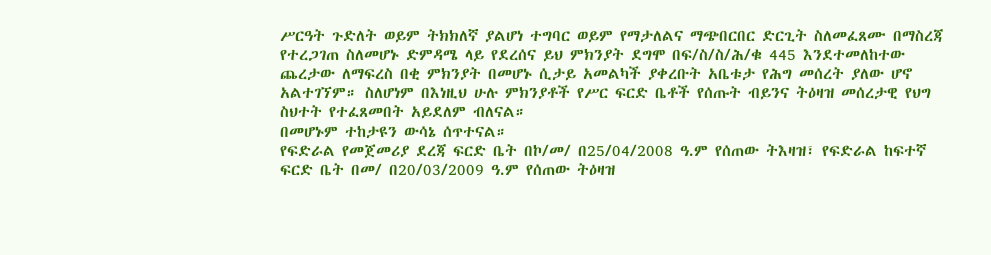ሥርዓት ጉድለት ወይም ትክክለኛ ያልሆነ ተግባር ወይም የማታለልና ማጭበርበር ድርጊት ስለመፈጸሙ በማስረጃ የተረጋገጠ ስለመሆኑ ድምዳሜ ላይ የደረሰና ይህ ምክንያት ደግሞ በፍ/ስ/ስ/ሕ/ቁ 445 እንደተመለከተው ጨረታው ለማፍረስ በቂ ምክንያት በመሆኑ ሲታይ አመልካች ያቀረቡት አቤቱታ የሕግ መሰረት ያለው ሆኖ አልተገኘም። ስለሆነም በእነዚህ ሁሉ ምክንያቶች የሥር ፍርድ ቤቶች የሰጡት ብይንና ትዕዛዝ መሰረታዊ የህግ ስህተት የተፈጸመበት አይደለም ብለናል።
በመሆኑም ተከታዩን ውሳኔ ሰጥተናል።
የፍድራል የመጀመሪያ ደረጃ ፍርድ ቤት በኮ/መ/ በ25/04/2008 ዓ.ም የሰጠው ትእዛዝ፣ የፍድራል ከፍተኛ ፍርድ ቤት በመ/ በ20/03/2009 ዓ.ም የሰጠው ትዕዛዝ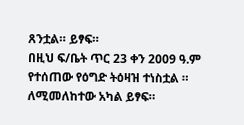ጸንቷል። ይፃፍ።
በዚህ ፍ/ቤት ጥር 23 ቀን 2009 ዓ.ም የተሰጠው የዕግድ ትዕዛዝ ተነስቷል ። ለሚመለከተው አካል ይፃፍ።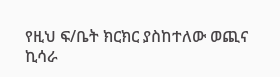የዚህ ፍ/ቤት ክርክር ያስከተለው ወጪና ኪሳራ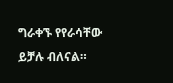ግራቀኙ የየራሳቸው ይቻሉ ብለናል።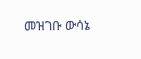መዝገቡ ውሳኔ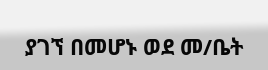ያገኘ በመሆኑ ወደ መ/ቤት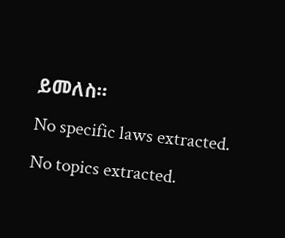ይመለስ።
No specific laws extracted.
No topics extracted.